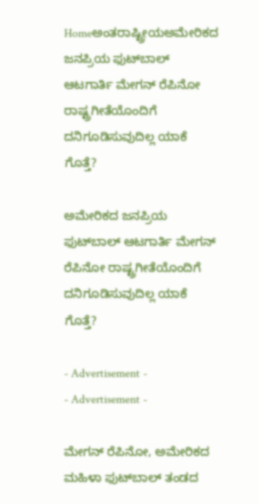Homeಅಂತರಾಷ್ಟ್ರೀಯಅಮೇರಿಕದ ಜನಪ್ರಿಯ ಫುಟ್‍ಬಾಲ್ ಆಟಗಾರ್ತಿ ಮೇಗನ್ ರೆಪಿನೋ ರಾಷ್ಟ್ರಗೀತೆಯೊಂದಿಗೆ ದನಿಗೂಡಿಸುವುದಿಲ್ಲ ಯಾಕೆ ಗೊತ್ತೆ?

ಅಮೇರಿಕದ ಜನಪ್ರಿಯ ಫುಟ್‍ಬಾಲ್ ಆಟಗಾರ್ತಿ ಮೇಗನ್ ರೆಪಿನೋ ರಾಷ್ಟ್ರಗೀತೆಯೊಂದಿಗೆ ದನಿಗೂಡಿಸುವುದಿಲ್ಲ ಯಾಕೆ ಗೊತ್ತೆ?

- Advertisement -
- Advertisement -

ಮೇಗನ್ ರೆಪಿನೋ, ಅಮೇರಿಕದ ಮಹಿಳಾ ಫುಟ್‍ಬಾಲ್ ತಂಡದ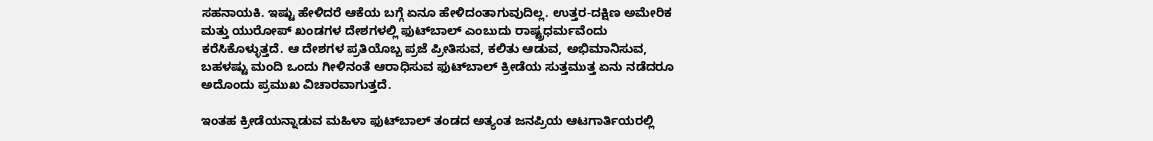ಸಹನಾಯಕಿ. ಇಷ್ಟು ಹೇಳಿದರೆ ಆಕೆಯ ಬಗ್ಗೆ ಏನೂ ಹೇಳಿದಂತಾಗುವುದಿಲ್ಲ. ಉತ್ತರ-ದಕ್ಷಿಣ ಅಮೇರಿಕ ಮತ್ತು ಯುರೋಪ್ ಖಂಡಗಳ ದೇಶಗಳಲ್ಲಿ ಫುಟ್‍ಬಾಲ್ ಎಂಬುದು ರಾಷ್ಟ್ರಧರ್ಮವೆಂದು ಕರೆಸಿಕೊಳ್ಳುತ್ತದೆ. ಆ ದೇಶಗಳ ಪ್ರತಿಯೊಬ್ಬ ಪ್ರಜೆ ಪ್ರೀತಿಸುವ, ಕಲಿತು ಆಡುವ, ಅಭಿಮಾನಿಸುವ, ಬಹಳಷ್ಟು ಮಂದಿ ಒಂದು ಗೀಳಿನಂತೆ ಆರಾಧಿಸುವ ಫುಟ್‍ಬಾಲ್ ಕ್ರೀಡೆಯ ಸುತ್ತಮುತ್ತ ಏನು ನಡೆದರೂ ಅದೊಂದು ಪ್ರಮುಖ ವಿಚಾರವಾಗುತ್ತದೆ.

ಇಂತಹ ಕ್ರೀಡೆಯನ್ನಾಡುವ ಮಹಿಳಾ ಫುಟ್‍ಬಾಲ್ ತಂಡದ ಅತ್ಯಂತ ಜನಪ್ರಿಯ ಆಟಗಾರ್ತಿಯರಲ್ಲಿ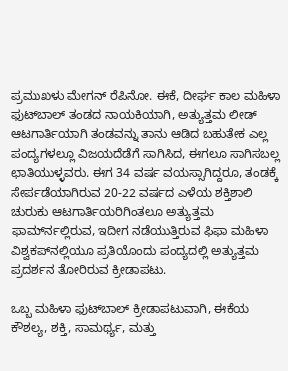ಪ್ರಮುಖಳು ಮೇಗನ್ ರೆಪಿನೋ. ಈಕೆ, ದೀರ್ಘ ಕಾಲ ಮಹಿಳಾ ಫುಟ್‍ಬಾಲ್ ತಂಡದ ನಾಯಕಿಯಾಗಿ, ಅತ್ಯುತ್ತಮ ಲೀಡ್ ಆಟಗಾರ್ತಿಯಾಗಿ ತಂಡವನ್ನು ತಾನು ಆಡಿದ ಬಹುತೇಕ ಎಲ್ಲ ಪಂದ್ಯಗಳಲ್ಲೂ ವಿಜಯದೆಡೆಗೆ ಸಾಗಿಸಿದ, ಈಗಲೂ ಸಾಗಿಸಬಲ್ಲ ಛಾತಿಯುಳ್ಳವರು. ಈಗ 34 ವರ್ಷ ವಯಸ್ಸಾಗಿದ್ದರೂ, ತಂಡಕ್ಕೆ ಸೇರ್ಪಡೆಯಾಗಿರುವ 20-22 ವರ್ಷದ ಎಳೆಯ ಶಕ್ತಿಶಾಲಿ ಚುರುಕು ಆಟಗಾರ್ತಿಯರಿಗಿಂತಲೂ ಅತ್ಯುತ್ತಮ ಫಾರ್ಮ್‍ನಲ್ಲಿರುವ, ಇದೀಗ ನಡೆಯುತ್ತಿರುವ ಫಿಫಾ ಮಹಿಳಾ ವಿಶ್ವಕಪ್‍ನಲ್ಲಿಯೂ ಪ್ರತಿಯೊಂದು ಪಂದ್ಯದಲ್ಲಿ ಅತ್ಯುತ್ತಮ ಪ್ರದರ್ಶನ ತೋರಿರುವ ಕ್ರೀಡಾಪಟು.

ಒಬ್ಬ ಮಹಿಳಾ ಫುಟ್‍ಬಾಲ್ ಕ್ರೀಡಾಪಟುವಾಗಿ, ಈಕೆಯ ಕೌಶಲ್ಯ, ಶಕ್ತಿ, ಸಾಮರ್ಥ್ಯ, ಮತ್ತು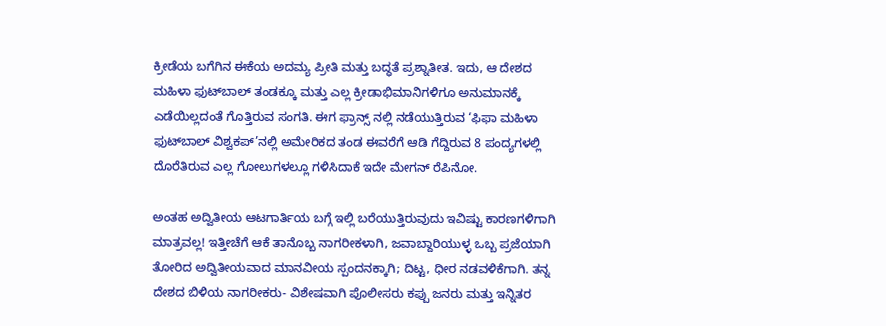ಕ್ರೀಡೆಯ ಬಗೆಗಿನ ಈಕೆಯ ಅದಮ್ಯ ಪ್ರೀತಿ ಮತ್ತು ಬದ್ಧತೆ ಪ್ರಶ್ನಾತೀತ. ಇದು, ಆ ದೇಶದ ಮಹಿಳಾ ಫುಟ್‍ಬಾಲ್ ತಂಡಕ್ಕೂ ಮತ್ತು ಎಲ್ಲ ಕ್ರೀಡಾಭಿಮಾನಿಗಳಿಗೂ ಅನುಮಾನಕ್ಕೆ ಎಡೆಯಿಲ್ಲದಂತೆ ಗೊತ್ತಿರುವ ಸಂಗತಿ. ಈಗ ಫ್ರಾನ್ಸ್ ನಲ್ಲಿ ನಡೆಯುತ್ತಿರುವ ‘ಫಿಫಾ ಮಹಿಳಾ ಫುಟ್‍ಬಾಲ್ ವಿಶ್ವಕಪ್’ನಲ್ಲಿ ಅಮೇರಿಕದ ತಂಡ ಈವರೆಗೆ ಆಡಿ ಗೆದ್ದಿರುವ 8 ಪಂದ್ಯಗಳಲ್ಲಿ ದೊರೆತಿರುವ ಎಲ್ಲ ಗೋಲುಗಳಲ್ಲೂ ಗಳಿಸಿದಾಕೆ ಇದೇ ಮೇಗನ್ ರೆಪಿನೋ.

ಅಂತಹ ಅದ್ವಿತೀಯ ಆಟಗಾರ್ತಿಯ ಬಗ್ಗೆ ಇಲ್ಲಿ ಬರೆಯುತ್ತಿರುವುದು ಇವಿಷ್ಟು ಕಾರಣಗಳಿಗಾಗಿ ಮಾತ್ರವಲ್ಲ! ಇತ್ತೀಚೆಗೆ ಆಕೆ ತಾನೊಬ್ಬ ನಾಗರೀಕಳಾಗಿ, ಜವಾಬ್ದಾರಿಯುಳ್ಳ ಒಬ್ಬ ಪ್ರಜೆಯಾಗಿ ತೋರಿದ ಅದ್ವಿತೀಯವಾದ ಮಾನವೀಯ ಸ್ಪಂದನಕ್ಕಾಗಿ; ದಿಟ್ಟ, ಧೀರ ನಡವಳಿಕೆಗಾಗಿ. ತನ್ನ ದೇಶದ ಬಿಳಿಯ ನಾಗರೀಕರು- ವಿಶೇಷವಾಗಿ ಪೊಲೀಸರು ಕಪ್ಪು ಜನರು ಮತ್ತು ಇನ್ನಿತರ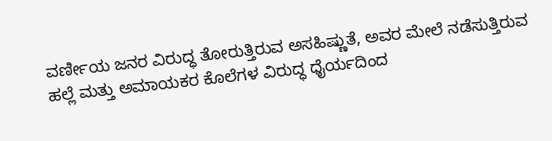ವರ್ಣೀಯ ಜನರ ವಿರುದ್ಧ ತೋರುತ್ತಿರುವ ಅಸಹಿಷ್ಣುತೆ, ಅವರ ಮೇಲೆ ನಡೆಸುತ್ತಿರುವ ಹಲ್ಲೆ ಮತ್ತು ಅಮಾಯಕರ ಕೊಲೆಗಳ ವಿರುದ್ಧ ಧೈರ್ಯದಿಂದ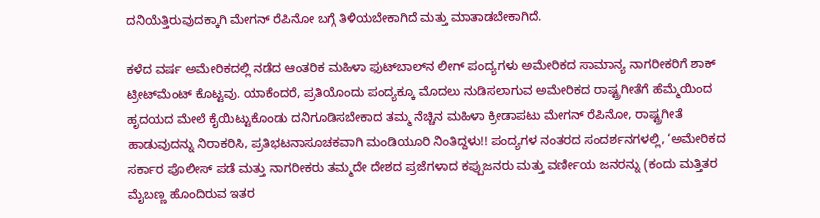ದನಿಯೆತ್ತಿರುವುದಕ್ಕಾಗಿ ಮೇಗನ್ ರೆಪಿನೋ ಬಗ್ಗೆ ತಿಳಿಯಬೇಕಾಗಿದೆ ಮತ್ತು ಮಾತಾಡಬೇಕಾಗಿದೆ.

ಕಳೆದ ವರ್ಷ ಅಮೇರಿಕದಲ್ಲಿ ನಡೆದ ಆಂತರಿಕ ಮಹಿಳಾ ಫುಟ್‍ಬಾಲ್‍ನ ಲೀಗ್ ಪಂದ್ಯಗಳು ಅಮೇರಿಕದ ಸಾಮಾನ್ಯ ನಾಗರೀಕರಿಗೆ ಶಾಕ್ ಟ್ರೀಟ್‍ಮೆಂಟ್ ಕೊಟ್ಟವು. ಯಾಕೆಂದರೆ, ಪ್ರತಿಯೊಂದು ಪಂದ್ಯಕ್ಕೂ ಮೊದಲು ನುಡಿಸಲಾಗುವ ಅಮೇರಿಕದ ರಾಷ್ಟ್ರಗೀತೆಗೆ ಹೆಮ್ಮೆಯಿಂದ ಹೃದಯದ ಮೇಲೆ ಕೈಯಿಟ್ಟುಕೊಂಡು ದನಿಗೂಡಿಸಬೇಕಾದ ತಮ್ಮ ನೆಚ್ಚಿನ ಮಹಿಳಾ ಕ್ರೀಡಾಪಟು ಮೇಗನ್ ರೆಪಿನೋ, ರಾಷ್ಟ್ರಗೀತೆ ಹಾಡುವುದನ್ನು ನಿರಾಕರಿಸಿ, ಪ್ರತಿಭಟನಾಸೂಚಕವಾಗಿ ಮಂಡಿಯೂರಿ ನಿಂತಿದ್ದಳು!! ಪಂದ್ಯಗಳ ನಂತರದ ಸಂದರ್ಶನಗಳಲ್ಲಿ, ‘ಅಮೇರಿಕದ ಸರ್ಕಾರ ಪೊಲೀಸ್ ಪಡೆ ಮತ್ತು ನಾಗರೀಕರು ತಮ್ಮದೇ ದೇಶದ ಪ್ರಜೆಗಳಾದ ಕಪ್ಪುಜನರು ಮತ್ತು ವರ್ಣೀಯ ಜನರನ್ನು (ಕಂದು ಮತ್ತಿತರ ಮೈಬಣ್ಣ ಹೊಂದಿರುವ ಇತರ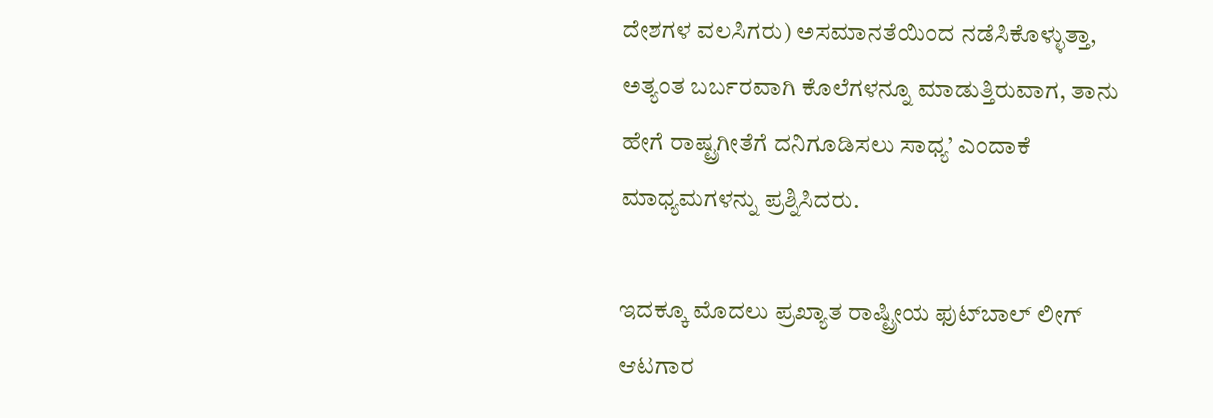ದೇಶಗಳ ವಲಸಿಗರು) ಅಸಮಾನತೆಯಿಂದ ನಡೆಸಿಕೊಳ್ಳುತ್ತಾ, ಅತ್ಯಂತ ಬರ್ಬರವಾಗಿ ಕೊಲೆಗಳನ್ನೂ ಮಾಡುತ್ತಿರುವಾಗ, ತಾನು ಹೇಗೆ ರಾಷ್ಟ್ರಗೀತೆಗೆ ದನಿಗೂಡಿಸಲು ಸಾಧ್ಯ’ ಎಂದಾಕೆ ಮಾಧ್ಯಮಗಳನ್ನು ಪ್ರಶ್ನಿಸಿದರು.

ಇದಕ್ಕೂ ಮೊದಲು ಪ್ರಖ್ಯಾತ ರಾಷ್ಟ್ರೀಯ ಫುಟ್‍ಬಾಲ್ ಲೀಗ್ ಆಟಗಾರ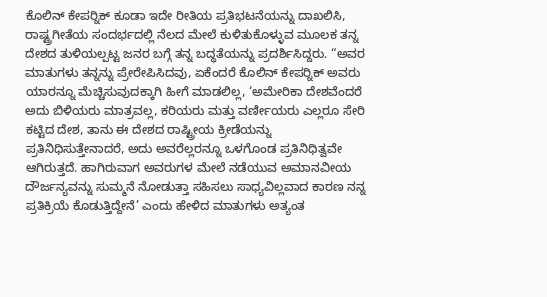ಕೊಲಿನ್ ಕೇಪರ್‍ನಿಕ್ ಕೂಡಾ ಇದೇ ರೀತಿಯ ಪ್ರತಿಭಟನೆಯನ್ನು ದಾಖಲಿಸಿ, ರಾಷ್ಟ್ರಗೀತೆಯ ಸಂದರ್ಭದಲ್ಲಿ ನೆಲದ ಮೇಲೆ ಕುಳಿತುಕೊಳ್ಳುವ ಮೂಲಕ ತನ್ನ ದೇಶದ ತುಳಿಯಲ್ಪಟ್ಟ ಜನರ ಬಗ್ಗೆ ತನ್ನ ಬದ್ಧತೆಯನ್ನು ಪ್ರದರ್ಶಿಸಿದ್ದರು. “ಅವರ ಮಾತುಗಳು ತನ್ನನ್ನು ಪ್ರೇರೇಪಿಸಿದವು, ಏಕೆಂದರೆ ಕೊಲಿನ್ ಕೇಪರ್‍ನಿಕ್ ಅವರು ಯಾರನ್ನೂ ಮೆಚ್ಚಿಸುವುದಕ್ಕಾಗಿ ಹೀಗೆ ಮಾಡಲಿಲ್ಲ, ‘ಅಮೇರಿಕಾ ದೇಶವೆಂದರೆ ಅದು ಬಿಳಿಯರು ಮಾತ್ರವಲ್ಲ, ಕರಿಯರು ಮತ್ತು ವರ್ಣೀಯರು ಎಲ್ಲರೂ ಸೇರಿ ಕಟ್ಟಿದ ದೇಶ, ತಾನು ಈ ದೇಶದ ರಾಷ್ಟ್ರೀಯ ಕ್ರೀಡೆಯನ್ನು ಪ್ರತಿನಿಧಿಸುತ್ತೇನಾದರೆ, ಅದು ಅವರೆಲ್ಲರನ್ನೂ ಒಳಗೊಂಡ ಪ್ರತಿನಿಧಿತ್ವವೇ ಆಗಿರುತ್ತದೆ. ಹಾಗಿರುವಾಗ ಅವರುಗಳ ಮೇಲೆ ನಡೆಯುವ ಅಮಾನವೀಯ ದೌರ್ಜನ್ಯವನ್ನು ಸುಮ್ಮನೆ ನೋಡುತ್ತಾ ಸಹಿಸಲು ಸಾಧ್ಯವಿಲ್ಲವಾದ ಕಾರಣ ನನ್ನ ಪ್ರತಿಕ್ರಿಯೆ ಕೊಡುತ್ತಿದ್ದೇನೆ’ ಎಂದು ಹೇಳಿದ ಮಾತುಗಳು ಅತ್ಯಂತ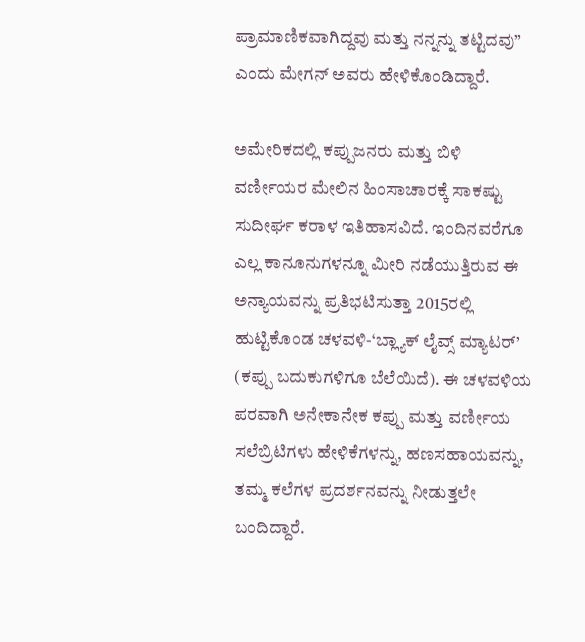ಪ್ರಾಮಾಣಿಕವಾಗಿದ್ದವು ಮತ್ತು ನನ್ನನ್ನು ತಟ್ಟಿದವು” ಎಂದು ಮೇಗನ್ ಅವರು ಹೇಳಿಕೊಂಡಿದ್ದಾರೆ.

ಅಮೇರಿಕದಲ್ಲಿ ಕಪ್ಪುಜನರು ಮತ್ತು ಬಿಳಿ ವರ್ಣೀಯರ ಮೇಲಿನ ಹಿಂಸಾಚಾರಕ್ಕೆ ಸಾಕಷ್ಟು ಸುದೀರ್ಘ ಕರಾಳ ಇತಿಹಾಸವಿದೆ. ಇಂದಿನವರೆಗೂ ಎಲ್ಲ ಕಾನೂನುಗಳನ್ನೂ ಮೀರಿ ನಡೆಯುತ್ತಿರುವ ಈ ಅನ್ಯಾಯವನ್ನು ಪ್ರತಿಭಟಿಸುತ್ತಾ 2015ರಲ್ಲಿ ಹುಟ್ಟಿಕೊಂಡ ಚಳವಳಿ-‘ಬ್ಲ್ಯಾಕ್ ಲೈವ್ಸ್ ಮ್ಯಾಟರ್’ (ಕಪ್ಪು ಬದುಕುಗಳಿಗೂ ಬೆಲೆಯಿದೆ). ಈ ಚಳವಳಿಯ ಪರವಾಗಿ ಅನೇಕಾನೇಕ ಕಪ್ಪು ಮತ್ತು ವರ್ಣೀಯ ಸಲೆಬ್ರಿಟಿಗಳು ಹೇಳಿಕೆಗಳನ್ನು, ಹಣಸಹಾಯವನ್ನು, ತಮ್ಮ ಕಲೆಗಳ ಪ್ರದರ್ಶನವನ್ನು ನೀಡುತ್ತಲೇ ಬಂದಿದ್ದಾರೆ.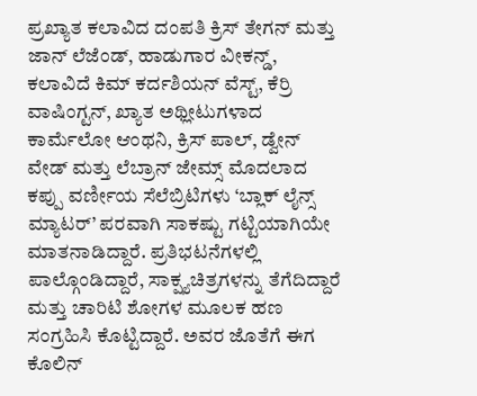ಪ್ರಖ್ಯಾತ ಕಲಾವಿದ ದಂಪತಿ ಕ್ರಿಸ್ ತೇಗನ್ ಮತ್ತು ಜಾನ್ ಲೆಜೆಂಡ್, ಹಾಡುಗಾರ ವೀಕನ್ಡ್, ಕಲಾವಿದೆ ಕಿಮ್ ಕರ್ದಶಿಯನ್ ವೆಸ್ಟ್, ಕೆರ್ರಿ ವಾಷಿಂಗ್ಟನ್, ಖ್ಯಾತ ಅಥ್ಲೀಟುಗಳಾದ ಕಾರ್ಮೆಲೋ ಆಂಥನಿ, ಕ್ರಿಸ್ ಪಾಲ್, ಡ್ವೇನ್ ವೇಡ್ ಮತ್ತು ಲೆಬ್ರಾನ್ ಜೇಮ್ಸ್ ಮೊದಲಾದ ಕಪ್ಪು ವರ್ಣೀಯ ಸೆಲೆಬ್ರಿಟಿಗಳು ‘ಬ್ಲಾಕ್ ಲೈನ್ಸ್ ಮ್ಯಾಟರ್’ ಪರವಾಗಿ ಸಾಕಷ್ಟು ಗಟ್ಟಿಯಾಗಿಯೇ ಮಾತನಾಡಿದ್ದಾರೆ. ಪ್ರತಿಭಟನೆಗಳಲ್ಲಿ ಪಾಲ್ಗೊಂಡಿದ್ದಾರೆ, ಸಾಕ್ಷ್ಯಚಿತ್ರಗಳನ್ನು ತೆಗೆದಿದ್ದಾರೆ ಮತ್ತು ಚಾರಿಟಿ ಶೋಗಳ ಮೂಲಕ ಹಣ ಸಂಗ್ರಹಿಸಿ ಕೊಟ್ಟಿದ್ದಾರೆ. ಅವರ ಜೊತೆಗೆ ಈಗ ಕೊಲಿನ್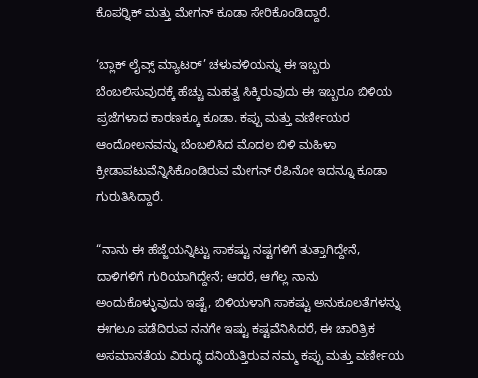ಕೊಪರ್‍ನಿಕ್ ಮತ್ತು ಮೇಗನ್ ಕೂಡಾ ಸೇರಿಕೊಂಡಿದ್ದಾರೆ.

‘ಬ್ಲಾಕ್ ಲೈವ್ಸ್ ಮ್ಯಾಟರ್’ ಚಳುವಳಿಯನ್ನು ಈ ಇಬ್ಬರು ಬೆಂಬಲಿಸುವುದಕ್ಕೆ ಹೆಚ್ಚು ಮಹತ್ವ ಸಿಕ್ಕಿರುವುದು ಈ ಇಬ್ಬರೂ ಬಿಳಿಯ ಪ್ರಜೆಗಳಾದ ಕಾರಣಕ್ಕೂ ಕೂಡಾ. ಕಪ್ಪು ಮತ್ತು ವರ್ಣೀಯರ ಆಂದೋಲನವನ್ನು ಬೆಂಬಲಿಸಿದ ಮೊದಲ ಬಿಳಿ ಮಹಿಳಾ ಕ್ರೀಡಾಪಟುವೆನ್ನಿಸಿಕೊಂಡಿರುವ ಮೇಗನ್ ರೆಪಿನೋ ಇದನ್ನೂ ಕೂಡಾ ಗುರುತಿಸಿದ್ದಾರೆ.

“ನಾನು ಈ ಹೆಜ್ಜೆಯನ್ನಿಟ್ಟು ಸಾಕಷ್ಟು ನಷ್ಟಗಳಿಗೆ ತುತ್ತಾಗಿದ್ದೇನೆ, ದಾಳಿಗಳಿಗೆ ಗುರಿಯಾಗಿದ್ದೇನೆ; ಆದರೆ, ಆಗೆಲ್ಲ ನಾನು ಅಂದುಕೊಳ್ಳುವುದು ಇಷ್ಟೆ, ಬಿಳಿಯಳಾಗಿ ಸಾಕಷ್ಟು ಅನುಕೂಲತೆಗಳನ್ನು ಈಗಲೂ ಪಡೆದಿರುವ ನನಗೇ ಇಷ್ಟು ಕಷ್ಟವೆನಿಸಿದರೆ, ಈ ಚಾರಿತ್ರಿಕ ಅಸಮಾನತೆಯ ವಿರುದ್ಧ ದನಿಯೆತ್ತಿರುವ ನಮ್ಮ ಕಪ್ಪು ಮತ್ತು ವರ್ಣೀಯ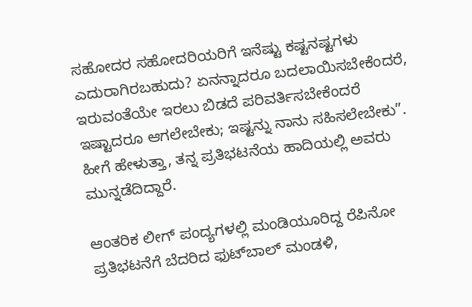ಸಹೋದರ ಸಹೋದರಿಯರಿಗೆ ಇನೆಷ್ಟು ಕಷ್ಟನಷ್ಟಗಳು ಎದುರಾಗಿರಬಹುದು? ಏನನ್ನಾದರೂ ಬದಲಾಯಿಸಬೇಕೆಂದರೆ, ಇರುವಂತೆಯೇ ಇರಲು ಬಿಡದೆ ಪರಿವರ್ತಿಸಬೇಕೆಂದರೆ ಇಷ್ಟಾದರೂ ಆಗಲೇಬೇಕು; ಇಷ್ಟನ್ನು ನಾನು ಸಹಿಸಲೇಬೇಕು”. ಹೀಗೆ ಹೇಳುತ್ತಾ, ತನ್ನ ಪ್ರತಿಭಟನೆಯ ಹಾದಿಯಲ್ಲಿ ಅವರು ಮುನ್ನಡೆದಿದ್ದಾರೆ.

ಆಂತರಿಕ ಲೀಗ್ ಪಂದ್ಯಗಳಲ್ಲಿ ಮಂಡಿಯೂರಿದ್ದ ರೆಪಿನೋ ಪ್ರತಿಭಟನೆಗೆ ಬೆದರಿದ ಫುಟ್‍ಬಾಲ್ ಮಂಡಳಿ,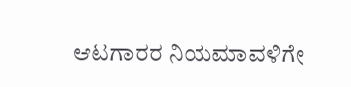ಆಟಗಾರರ ನಿಯಮಾವಳಿಗೇ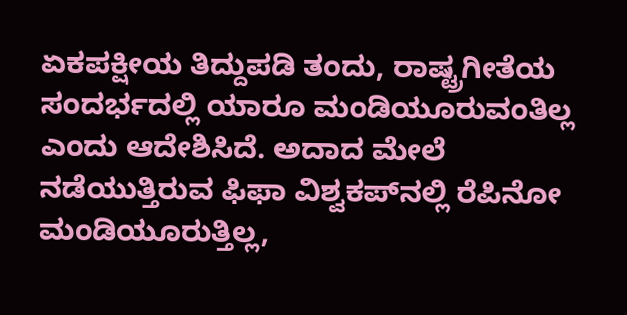ಏಕಪಕ್ಷೀಯ ತಿದ್ದುಪಡಿ ತಂದು, ರಾಷ್ಟ್ರಗೀತೆಯ ಸಂದರ್ಭದಲ್ಲಿ ಯಾರೂ ಮಂಡಿಯೂರುವಂತಿಲ್ಲ ಎಂದು ಆದೇಶಿಸಿದೆ. ಅದಾದ ಮೇಲೆ ನಡೆಯುತ್ತಿರುವ ಫಿಫಾ ವಿಶ್ವಕಪ್‍ನಲ್ಲಿ ರೆಪಿನೋ ಮಂಡಿಯೂರುತ್ತಿಲ್ಲ,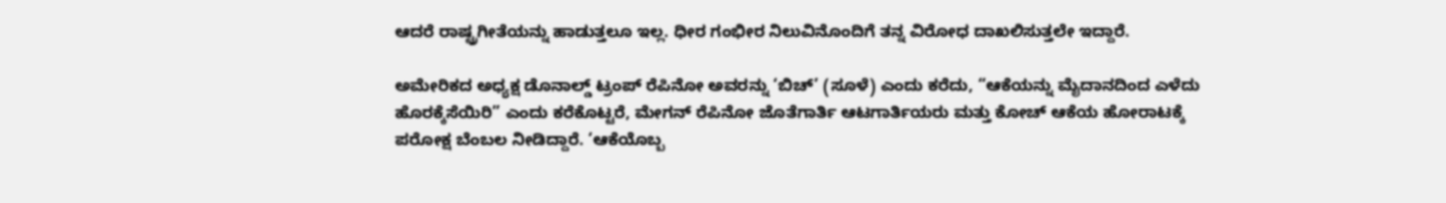ಆದರೆ ರಾಷ್ಟ್ರಗೀತೆಯನ್ನು ಹಾಡುತ್ತಲೂ ಇಲ್ಲ. ಧೀರ ಗಂಭೀರ ನಿಲುವಿನೊಂದಿಗೆ ತನ್ನ ವಿರೋಧ ದಾಖಲಿಸುತ್ತಲೇ ಇದ್ದಾರೆ.

ಅಮೇರಿಕದ ಅಧ್ಯಕ್ಷ ಡೊನಾಲ್ಡ್ ಟ್ರಂಪ್ ರೆಪಿನೋ ಅವರನ್ನು ‘ಬಿಚ್’ (ಸೂಳೆ) ಎಂದು ಕರೆದು, “ಆಕೆಯನ್ನು ಮೈದಾನದಿಂದ ಎಳೆದು ಹೊರಕ್ಕೆಸೆಯಿರಿ” ಎಂದು ಕರೆಕೊಟ್ಟರೆ, ಮೇಗನ್ ರೆಪಿನೋ ಜೊತೆಗಾರ್ತಿ ಆಟಗಾರ್ತಿಯರು ಮತ್ತು ಕೋಚ್ ಆಕೆಯ ಹೋರಾಟಕ್ಕೆ ಪರೋಕ್ಷ ಬೆಂಬಲ ನೀಡಿದ್ದಾರೆ. ‘ಆಕೆಯೊಬ್ಬ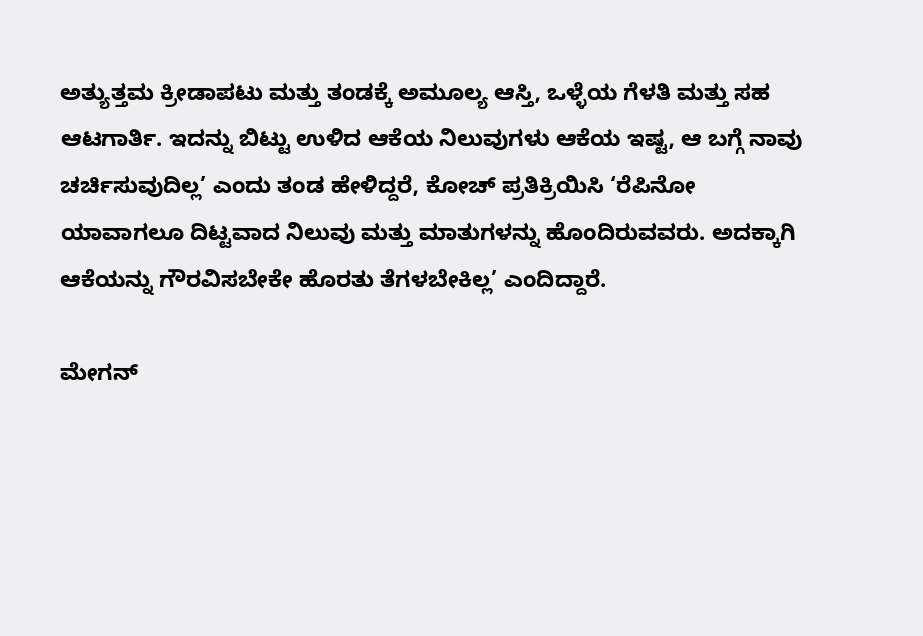ಅತ್ಯುತ್ತಮ ಕ್ರೀಡಾಪಟು ಮತ್ತು ತಂಡಕ್ಕೆ ಅಮೂಲ್ಯ ಆಸ್ತಿ, ಒಳ್ಳೆಯ ಗೆಳತಿ ಮತ್ತು ಸಹ ಆಟಗಾರ್ತಿ. ಇದನ್ನು ಬಿಟ್ಟು ಉಳಿದ ಆಕೆಯ ನಿಲುವುಗಳು ಆಕೆಯ ಇಷ್ಟ, ಆ ಬಗ್ಗೆ ನಾವು ಚರ್ಚಿಸುವುದಿಲ್ಲ’ ಎಂದು ತಂಡ ಹೇಳಿದ್ದರೆ, ಕೋಚ್ ಪ್ರತಿಕ್ರಿಯಿಸಿ ‘ರೆಪಿನೋ ಯಾವಾಗಲೂ ದಿಟ್ಟವಾದ ನಿಲುವು ಮತ್ತು ಮಾತುಗಳನ್ನು ಹೊಂದಿರುವವರು. ಅದಕ್ಕಾಗಿ ಆಕೆಯನ್ನು ಗೌರವಿಸಬೇಕೇ ಹೊರತು ತೆಗಳಬೇಕಿಲ್ಲ’ ಎಂದಿದ್ದಾರೆ.

ಮೇಗನ್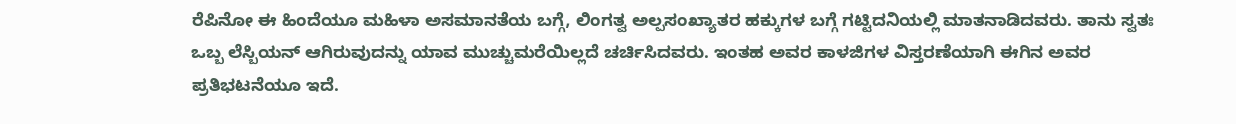ರೆಪಿನೋ ಈ ಹಿಂದೆಯೂ ಮಹಿಳಾ ಅಸಮಾನತೆಯ ಬಗ್ಗೆ, ಲಿಂಗತ್ವ ಅಲ್ಪಸಂಖ್ಯಾತರ ಹಕ್ಕುಗಳ ಬಗ್ಗೆ ಗಟ್ಟಿದನಿಯಲ್ಲಿ ಮಾತನಾಡಿದವರು. ತಾನು ಸ್ವತಃ ಒಬ್ಬ ಲೆಸ್ಬಿಯನ್ ಆಗಿರುವುದನ್ನು ಯಾವ ಮುಚ್ಚುಮರೆಯಿಲ್ಲದೆ ಚರ್ಚಿಸಿದವರು. ಇಂತಹ ಅವರ ಕಾಳಜಿಗಳ ವಿಸ್ತರಣೆಯಾಗಿ ಈಗಿನ ಅವರ ಪ್ರತಿಭಟನೆಯೂ ಇದೆ.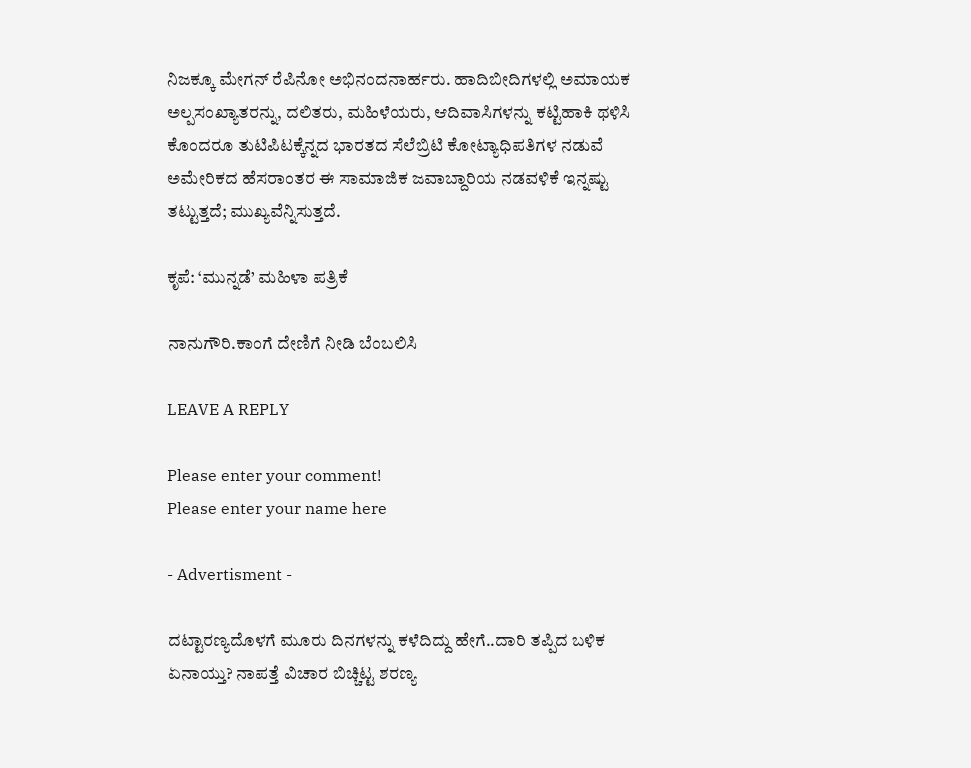ನಿಜಕ್ಕೂ ಮೇಗನ್ ರೆಪಿನೋ ಅಭಿನಂದನಾರ್ಹರು. ಹಾದಿಬೀದಿಗಳಲ್ಲಿ ಅಮಾಯಕ ಅಲ್ಪಸಂಖ್ಯಾತರನ್ನು, ದಲಿತರು, ಮಹಿಳೆಯರು, ಆದಿವಾಸಿಗಳನ್ನು ಕಟ್ಟಿಹಾಕಿ ಥಳಿಸಿ ಕೊಂದರೂ ತುಟಿಪಿಟಕ್ಕೆನ್ನದ ಭಾರತದ ಸೆಲೆಬ್ರಿಟಿ ಕೋಟ್ಯಾಧಿಪತಿಗಳ ನಡುವೆ ಅಮೇರಿಕದ ಹೆಸರಾಂತರ ಈ ಸಾಮಾಜಿಕ ಜವಾಬ್ದಾರಿಯ ನಡವಳಿಕೆ ಇನ್ನಷ್ಟು ತಟ್ಟುತ್ತದೆ; ಮುಖ್ಯವೆನ್ನಿಸುತ್ತದೆ.

ಕೃಪೆ: ‘ಮುನ್ನಡೆ’ ಮಹಿಳಾ ಪತ್ರಿಕೆ

ನಾನುಗೌರಿ.ಕಾಂಗೆ ದೇಣಿಗೆ ನೀಡಿ ಬೆಂಬಲಿಸಿ

LEAVE A REPLY

Please enter your comment!
Please enter your name here

- Advertisment -

ದಟ್ಟಾರಣ್ಯದೊಳಗೆ ಮೂರು ದಿನಗಳನ್ನು ಕಳೆದಿದ್ದು ಹೇಗೆ..ದಾರಿ ತಪ್ಪಿದ ಬಳಿಕ ಏನಾಯ್ತು? ನಾಪತ್ತೆ ವಿಚಾರ ಬಿಚ್ಚಿಟ್ಟ ಶರಣ್ಯ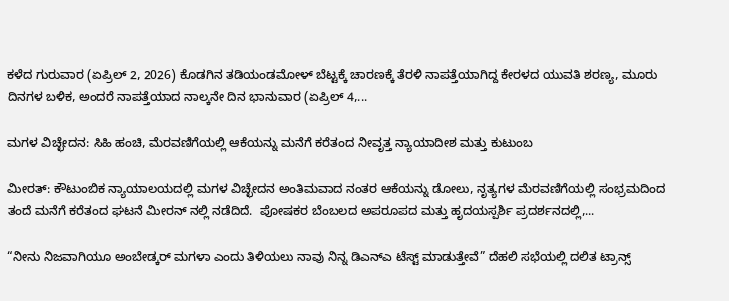ಕಳೆದ ಗುರುವಾರ (ಏಪ್ರಿಲ್ 2, 2026) ಕೊಡಗಿನ ತಡಿಯಂಡಮೋಳ್ ಬೆಟ್ಟಕ್ಕೆ ಚಾರಣಕ್ಕೆ ತೆರಳಿ ನಾಪತ್ತೆಯಾಗಿದ್ದ ಕೇರಳದ ಯುವತಿ ಶರಣ್ಯ, ಮೂರು ದಿನಗಳ ಬಳಿಕ, ಅಂದರೆ ನಾಪತ್ತೆಯಾದ ನಾಲ್ಕನೇ ದಿನ ಭಾನುವಾರ (ಏಪ್ರಿಲ್ 4,...

ಮಗಳ ವಿಚ್ಛೇದನ: ಸಿಹಿ ಹಂಚಿ, ಮೆರವಣಿಗೆಯಲ್ಲಿ ಆಕೆಯನ್ನು ಮನೆಗೆ ಕರೆತಂದ ನೀವೃತ್ತ ನ್ಯಾಯಾದೀಶ ಮತ್ತು ಕುಟುಂಬ

ಮೀರತ್: ಕೌಟುಂಬಿಕ ನ್ಯಾಯಾಲಯದಲ್ಲಿ ಮಗಳ ವಿಚ್ಛೇದನ ಅಂತಿಮವಾದ ನಂತರ ಆಕೆಯನ್ನು ಡೋಲು, ನೃತ್ಯಗಳ ಮೆರವಣಿಗೆಯಲ್ಲಿ ಸಂಭ್ರಮದಿಂದ ತಂದೆ ಮನೆಗೆ ಕರೆತಂದ ಘಟನೆ ಮೀರನ್ ನಲ್ಲಿ ನಡೆದಿದೆ.  ಪೋಷಕರ ಬೆಂಬಲದ ಅಪರೂಪದ ಮತ್ತು ಹೃದಯಸ್ಪರ್ಶಿ ಪ್ರದರ್ಶನದಲ್ಲಿ,...

“ನೀನು ನಿಜವಾಗಿಯೂ ಅಂಬೇಡ್ಕರ್ ಮಗಳಾ ಎಂದು ತಿಳಿಯಲು ನಾವು ನಿನ್ನ ಡಿಎನ್‌ಎ ಟೆಸ್ಟ್ ಮಾಡುತ್ತೇವೆ” ದೆಹಲಿ ಸಭೆಯಲ್ಲಿ ದಲಿತ ಟ್ರಾನ್ಸ್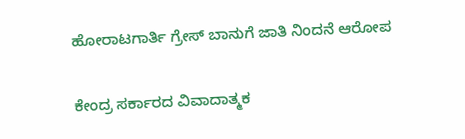ಹೋರಾಟಗಾರ್ತಿ ಗ್ರೇಸ್ ಬಾನುಗೆ ಜಾತಿ ನಿಂದನೆ ಆರೋಪ

ಕೇಂದ್ರ ಸರ್ಕಾರದ ವಿವಾದಾತ್ಮಕ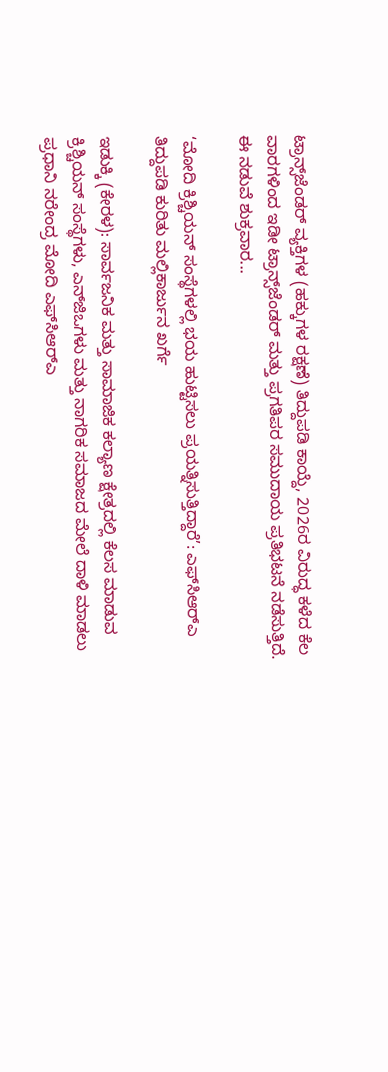ಟ್ರಾನ್ಸ್‌ಜೆಂಡರ್ ವ್ಯಕ್ತಿಗಳ (ಹಕ್ಕುಗಳ ರಕ್ಷಣೆ) ತಿದ್ದುಪಡಿ ಕಾಯ್ದೆ, 2026ರ ವಿರುದ್ಧ ಕಳೆದ ಕೆಲ ವಾರಗಳಿಂದ ಇಡೀ ಟ್ರಾನ್ಸ್‌ಜೆಂಡರ್ ಮತ್ತು ಪ್ರಗತಿಪರ ಸಮುದಾಯ ಪ್ರತಿಭಟನೆ ನಡೆಸುತ್ತಿದೆ. ಈ ನಡುವೆ ಶುಕ್ರವಾರ...

‘ಮೋದಿ ಕ್ರಿಶ್ಚಿಯನ್ ಸಂಸ್ಥೆಗಳಲ್ಲಿ ಭಯ ಹುಟ್ಟಿಸಲು ಪ್ರಯತ್ನಿಸುತ್ತಿದ್ದಾರೆ’: ಎಫ್‌ಸಿಆರ್‌ಎ ತಿದ್ದುಪಡಿ ಕುರಿತು ಮಲ್ಲಿಕಾರ್ಜುನ ಖರ್ಗೆ

ಇಡುಕ್ಕಿ (ಕೇರಳ): ಸಾರ್ವಜನಿಕ ಮತ್ತು ಸಾಮಾಜಿಕ ಕಲ್ಯಾಣ ಕ್ಷೇತ್ರದಲ್ಲಿ ಕೆಲಸ ಮಾಡುವ ಕ್ರಿಶ್ಚಿಯನ್ ಸಂಸ್ಥೆಗಳು, ಎನ್‌ಜಿಒಗಳು ಮತ್ತು ನಾಗರಿಕ ಸಮಾಜದ ಮೇಲೆ ದಾಳಿ ಮಾಡಲು ಪ್ರಧಾನಿ ನರೇಂದ್ರ ಮೋದಿ ಎಫ್‌ಸಿಆರ್‌ಎ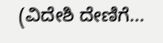(ವಿದೇಶಿ ದೇಣಿಗೆ...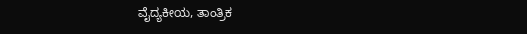ವೈದ್ಯಕೀಯ, ತಾಂತ್ರಿಕ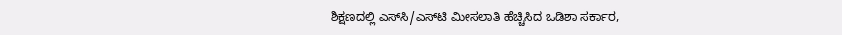ಶಿಕ್ಷಣದಲ್ಲಿ ಎಸ್‌ಸಿ/ಎಸ್‌ಟಿ ಮೀಸಲಾತಿ ಹೆಚ್ಚಿಸಿದ ಒಡಿಶಾ ಸರ್ಕಾರ,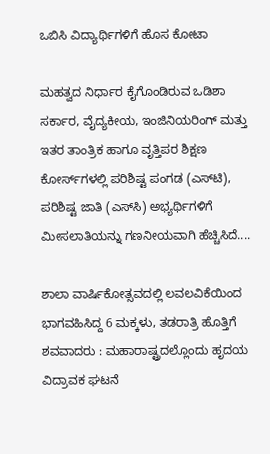ಒಬಿಸಿ ವಿದ್ಯಾರ್ಥಿಗಳಿಗೆ ಹೊಸ ಕೋಟಾ

ಮಹತ್ವದ ನಿರ್ಧಾರ ಕೈಗೊಂಡಿರುವ ಒಡಿಶಾ ಸರ್ಕಾರ, ವೈದ್ಯಕೀಯ, ಇಂಜಿನಿಯರಿಂಗ್ ಮತ್ತು ಇತರ ತಾಂತ್ರಿಕ ಹಾಗೂ ವೃತ್ತಿಪರ ಶಿಕ್ಷಣ ಕೋರ್ಸ್‌ಗಳಲ್ಲಿ ಪರಿಶಿಷ್ಟ ಪಂಗಡ (ಎಸ್‌ಟಿ), ಪರಿಶಿಷ್ಟ ಜಾತಿ (ಎಸ್‌ಸಿ) ಅಭ್ಯರ್ಥಿಗಳಿಗೆ ಮೀಸಲಾತಿಯನ್ನು ಗಣನೀಯವಾಗಿ ಹೆಚ್ಚಿಸಿದೆ....

ಶಾಲಾ ವಾರ್ಷಿಕೋತ್ಸವದಲ್ಲಿ ಲವಲವಿಕೆಯಿಂದ ಭಾಗವಹಿಸಿದ್ದ 6 ಮಕ್ಕಳು, ತಡರಾತ್ರಿ ಹೊತ್ತಿಗೆ ಶವವಾದರು : ಮಹಾರಾಷ್ಟ್ರದಲ್ಲೊಂದು ಹೃದಯ ವಿದ್ರಾವಕ ಘಟನೆ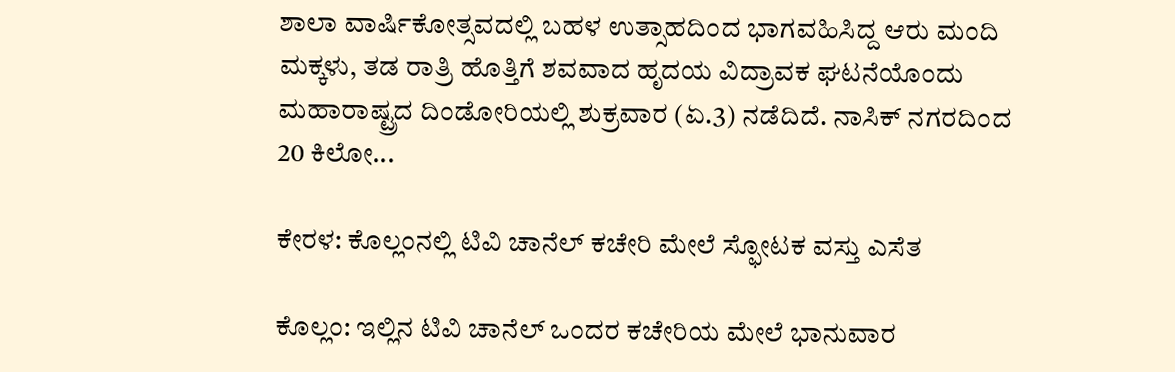ಶಾಲಾ ವಾರ್ಷಿಕೋತ್ಸವದಲ್ಲಿ ಬಹಳ ಉತ್ಸಾಹದಿಂದ ಭಾಗವಹಿಸಿದ್ದ ಆರು ಮಂದಿ ಮಕ್ಕಳು, ತಡ ರಾತ್ರಿ ಹೊತ್ತಿಗೆ ಶವವಾದ ಹೃದಯ ವಿದ್ರಾವಕ ಘಟನೆಯೊಂದು ಮಹಾರಾಷ್ಟ್ರದ ದಿಂಡೋರಿಯಲ್ಲಿ ಶುಕ್ರವಾರ (ಏ.3) ನಡೆದಿದೆ. ನಾಸಿಕ್‌ ನಗರದಿಂದ 20 ಕಿಲೋ...

ಕೇರಳ: ಕೊಲ್ಲಂನಲ್ಲಿ ಟಿವಿ ಚಾನೆಲ್ ಕಚೇರಿ ಮೇಲೆ ಸ್ಫೋಟಕ ವಸ್ತು ಎಸೆತ

ಕೊಲ್ಲಂ: ಇಲ್ಲಿನ ಟಿವಿ ಚಾನೆಲ್ ಒಂದರ ಕಚೇರಿಯ ಮೇಲೆ ಭಾನುವಾರ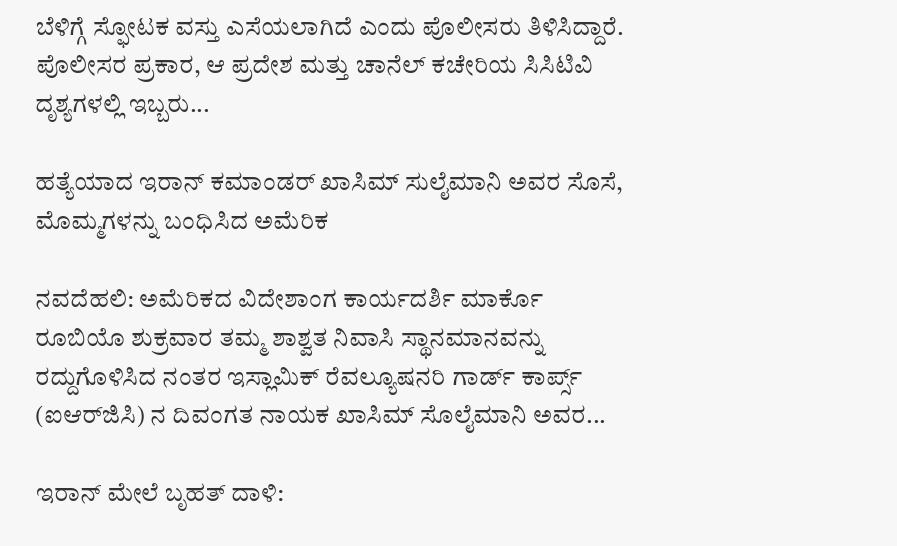ಬೆಳಿಗ್ಗೆ ಸ್ಫೋಟಕ ವಸ್ತು ಎಸೆಯಲಾಗಿದೆ ಎಂದು ಪೊಲೀಸರು ತಿಳಿಸಿದ್ದಾರೆ. ಪೊಲೀಸರ ಪ್ರಕಾರ, ಆ ಪ್ರದೇಶ ಮತ್ತು ಚಾನೆಲ್ ಕಚೇರಿಯ ಸಿಸಿಟಿವಿ ದೃಶ್ಯಗಳಲ್ಲಿ ಇಬ್ಬರು...

ಹತ್ಯೆಯಾದ ಇರಾನ್ ಕಮಾಂಡರ್ ಖಾಸಿಮ್ ಸುಲೈಮಾನಿ ಅವರ ಸೊಸೆ, ಮೊಮ್ಮಗಳನ್ನು ಬಂಧಿಸಿದ ಅಮೆರಿಕ

ನವದೆಹಲಿ: ಅಮೆರಿಕದ ವಿದೇಶಾಂಗ ಕಾರ್ಯದರ್ಶಿ ಮಾರ್ಕೊ ರೂಬಿಯೊ ಶುಕ್ರವಾರ ತಮ್ಮ ಶಾಶ್ವತ ನಿವಾಸಿ ಸ್ಥಾನಮಾನವನ್ನು ರದ್ದುಗೊಳಿಸಿದ ನಂತರ ಇಸ್ಲಾಮಿಕ್ ರೆವಲ್ಯೂಷನರಿ ಗಾರ್ಡ್ ಕಾರ್ಪ್ಸ್ (ಐಆರ್‌ಜಿಸಿ) ನ ದಿವಂಗತ ನಾಯಕ ಖಾಸಿಮ್ ಸೊಲೈಮಾನಿ ಅವರ...

ಇರಾನ್ ಮೇಲೆ ಬೃಹತ್ ದಾಳಿ: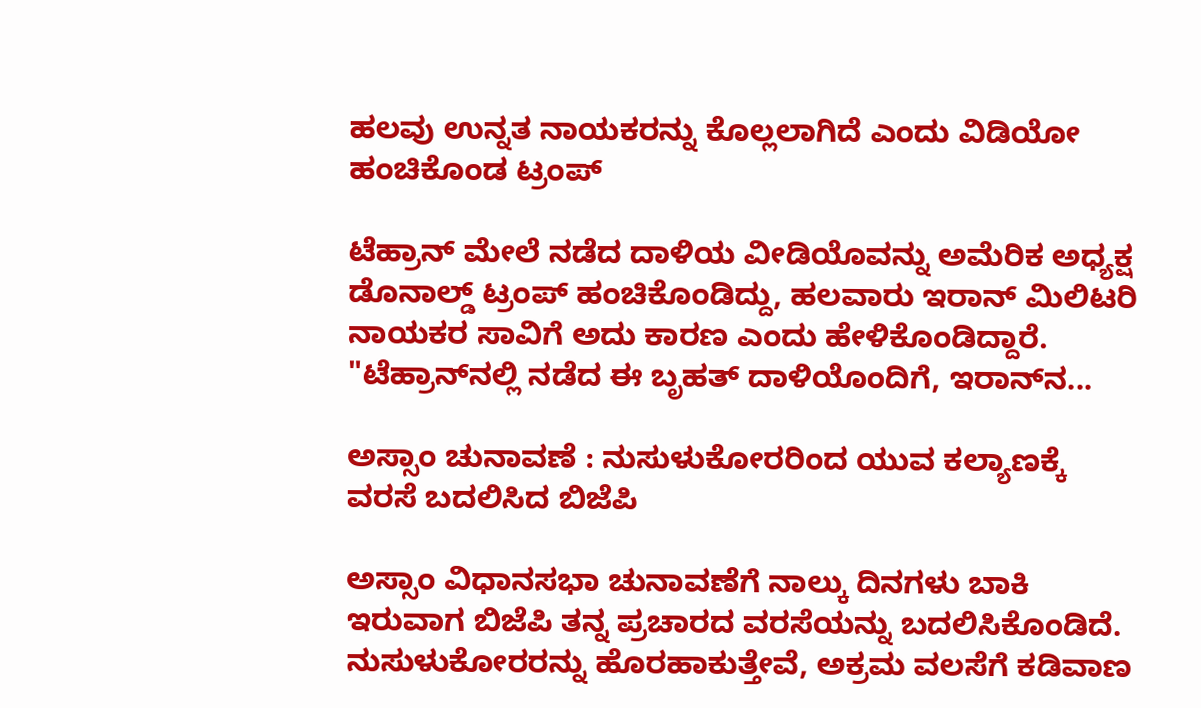ಹಲವು ಉನ್ನತ ನಾಯಕರನ್ನು ಕೊಲ್ಲಲಾಗಿದೆ ಎಂದು ವಿಡಿಯೋ ಹಂಚಿಕೊಂಡ ಟ್ರಂಪ್

ಟೆಹ್ರಾನ್ ಮೇಲೆ ನಡೆದ ದಾಳಿಯ ವೀಡಿಯೊವನ್ನು ಅಮೆರಿಕ ಅಧ್ಯಕ್ಷ ಡೊನಾಲ್ಡ್ ಟ್ರಂಪ್ ಹಂಚಿಕೊಂಡಿದ್ದು, ಹಲವಾರು ಇರಾನ್ ಮಿಲಿಟರಿ ನಾಯಕರ ಸಾವಿಗೆ ಅದು ಕಾರಣ ಎಂದು ಹೇಳಿಕೊಂಡಿದ್ದಾರೆ. "ಟೆಹ್ರಾನ್‌ನಲ್ಲಿ ನಡೆದ ಈ ಬೃಹತ್ ದಾಳಿಯೊಂದಿಗೆ, ಇರಾನ್‌ನ...

ಅಸ್ಸಾಂ ಚುನಾವಣೆ : ನುಸುಳುಕೋರರಿಂದ ಯುವ ಕಲ್ಯಾಣಕ್ಕೆ ವರಸೆ ಬದಲಿಸಿದ ಬಿಜೆಪಿ

ಅಸ್ಸಾಂ ವಿಧಾನಸಭಾ ಚುನಾವಣೆಗೆ ನಾಲ್ಕು ದಿನಗಳು ಬಾಕಿ ಇರುವಾಗ ಬಿಜೆಪಿ ತನ್ನ ಪ್ರಚಾರದ ವರಸೆಯನ್ನು ಬದಲಿಸಿಕೊಂಡಿದೆ. ನುಸುಳುಕೋರರನ್ನು ಹೊರಹಾಕುತ್ತೇವೆ, ಅಕ್ರಮ ವಲಸೆಗೆ ಕಡಿವಾಣ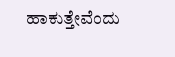ಹಾಕುತ್ತೇವೆಂದು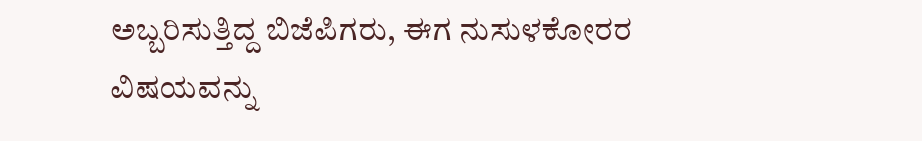ಅಬ್ಬರಿಸುತ್ತಿದ್ದ ಬಿಜೆಪಿಗರು, ಈಗ ನುಸುಳಕೋರರ ವಿಷಯವನ್ನು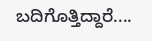ಬದಿಗೊತ್ತಿದ್ದಾರೆ....